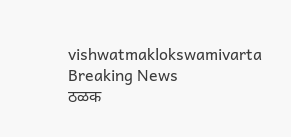vishwatmaklokswamivarta
Breaking News
ठळक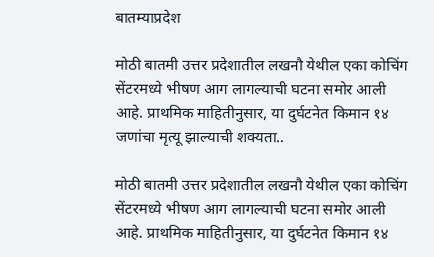बातम्याप्रदेश

मोठी बातमी उत्तर प्रदेशातील लखनौ येथील एका कोचिंग सेंटरमध्ये भीषण आग लागल्याची घटना समोर आली आहे. प्राथमिक माहितीनुसार, या दुर्घटनेत किमान १४ जणांचा मृत्यू झाल्याची शक्यता..

मोठी बातमी उत्तर प्रदेशातील लखनौ येथील एका कोचिंग सेंटरमध्ये भीषण आग लागल्याची घटना समोर आली आहे. प्राथमिक माहितीनुसार, या दुर्घटनेत किमान १४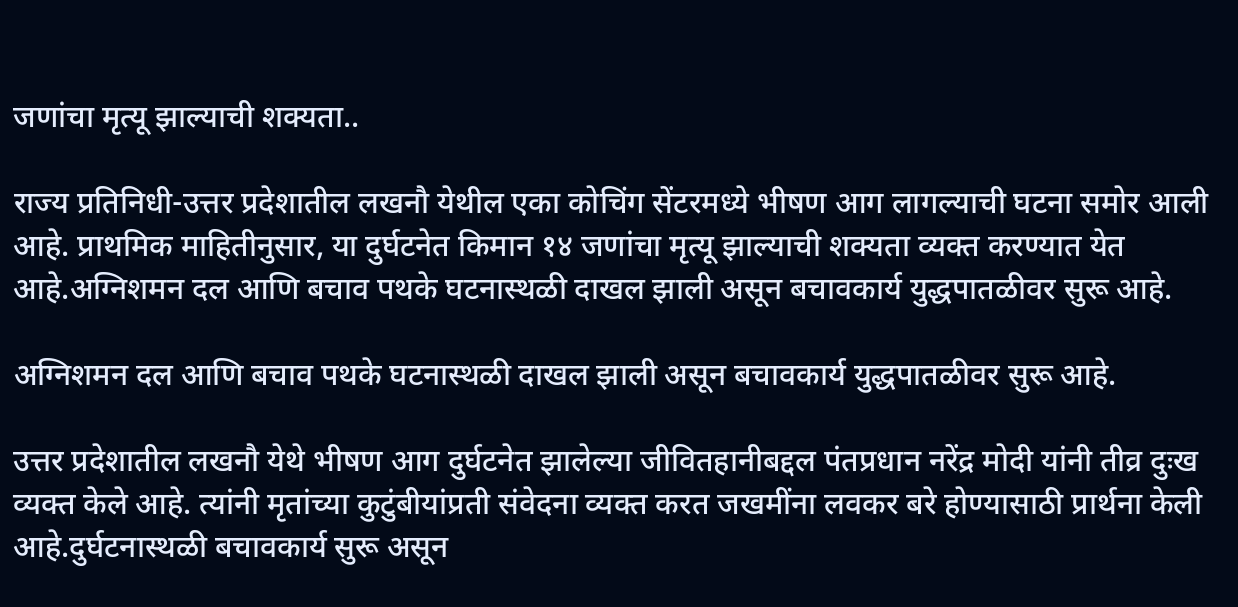जणांचा मृत्यू झाल्याची शक्यता..

राज्य प्रतिनिधी-उत्तर प्रदेशातील लखनौ येथील एका कोचिंग सेंटरमध्ये भीषण आग लागल्याची घटना समोर आली आहे. प्राथमिक माहितीनुसार, या दुर्घटनेत किमान १४ जणांचा मृत्यू झाल्याची शक्यता व्यक्त करण्यात येत आहे.अग्निशमन दल आणि बचाव पथके घटनास्थळी दाखल झाली असून बचावकार्य युद्धपातळीवर सुरू आहे.

अग्निशमन दल आणि बचाव पथके घटनास्थळी दाखल झाली असून बचावकार्य युद्धपातळीवर सुरू आहे.

उत्तर प्रदेशातील लखनौ येथे भीषण आग दुर्घटनेत झालेल्या जीवितहानीबद्दल पंतप्रधान नरेंद्र मोदी यांनी तीव्र दुःख व्यक्त केले आहे. त्यांनी मृतांच्या कुटुंबीयांप्रती संवेदना व्यक्त करत जखमींना लवकर बरे होण्यासाठी प्रार्थना केली आहे.दुर्घटनास्थळी बचावकार्य सुरू असून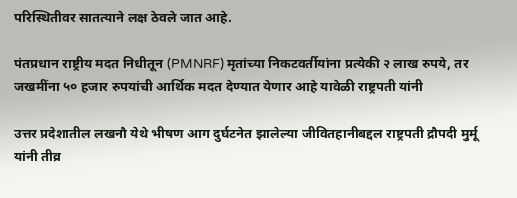परिस्थितीवर सातत्याने लक्ष ठेवले जात आहे.

पंतप्रधान राष्ट्रीय मदत निधीतून (PMNRF) मृतांच्या निकटवर्तीयांना प्रत्येकी २ लाख रुपये, तर जखमींना ५० हजार रुपयांची आर्थिक मदत देण्यात येणार आहे यावेळी राष्ट्रपती यांनी

उत्तर प्रदेशातील लखनौ येथे भीषण आग दुर्घटनेत झालेल्या जीवितहानीबद्दल राष्ट्रपती द्रौपदी मुर्मू यांनी तीव्र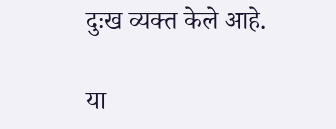दुःख व्यक्त केले आहे.

या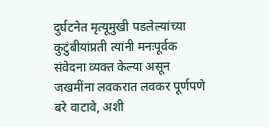दुर्घटनेत मृत्यूमुखी पडलेल्यांच्या कुटुंबीयांप्रती त्यांनी मनःपूर्वक संवेदना व्यक्त केल्या असून जखमींना लवकरात लवकर पूर्णपणे बरे वाटावे, अशी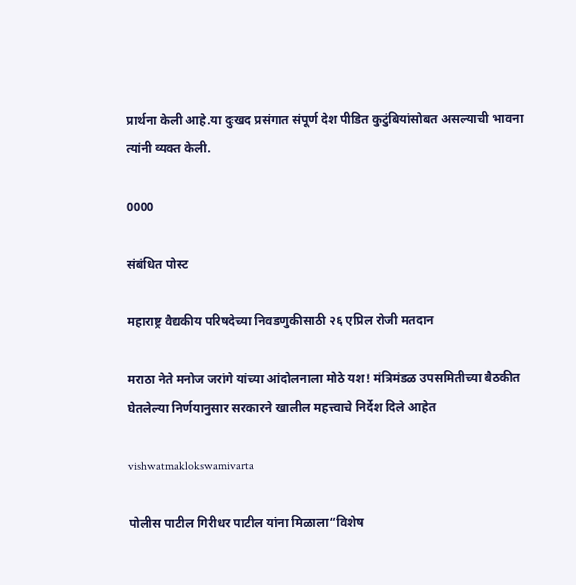प्रार्थना केली आहे.या दुःखद प्रसंगात संपूर्ण देश पीडित कुटुंबियांसोबत असल्याची भावना त्यांनी व्यक्त केली.

0000

संबंधित पोस्ट

महाराष्ट्र वैद्यकीय परिषदेच्या निवडणुकीसाठी २६ एप्रिल रोजी मतदान

मराठा नेते मनोज जरांगे यांच्या आंदोलनाला मोठे यश! मंत्रिमंडळ उपसमितीच्या बैठकीत घेतलेल्या निर्णयानुसार सरकारने खालील महत्त्वाचे निर्देश दिले आहेत

vishwatmaklokswamivarta

पोलीस पाटील गिरीधर पाटील यांना मिळाला“विशेष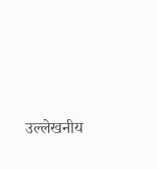उल्लेखनीय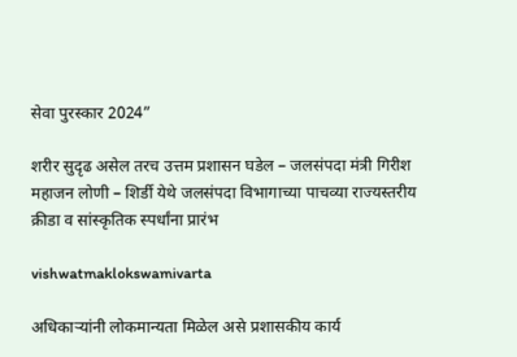सेवा पुरस्कार 2024”

शरीर सुदृढ असेल तरच उत्तम प्रशासन घडेल – जलसंपदा मंत्री गिरीश महाजन लोणी – शिर्डी येथे जलसंपदा विभागाच्या पाचव्या राज्यस्तरीय क्रीडा व सांस्कृतिक स्पर्धांना प्रारंभ

vishwatmaklokswamivarta

अधिकाऱ्यांनी लोकमान्यता मिळेल असे प्रशासकीय कार्य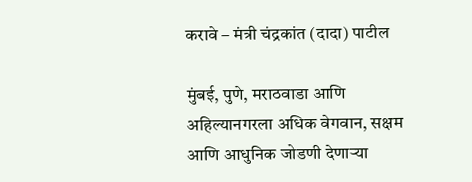करावे – मंत्री चंद्रकांत (दादा) पाटील

मुंबई, पुणे, मराठवाडा आणि अहिल्यानगरला अधिक वेगवान, सक्षम आणि आधुनिक जोडणी देणाऱ्या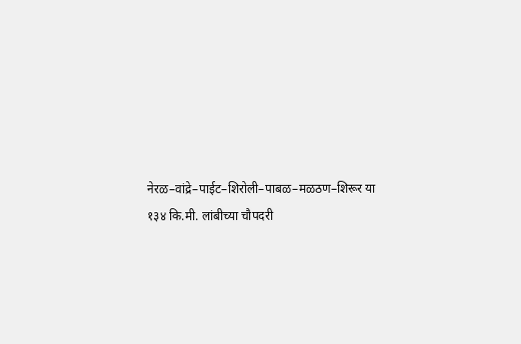नेरळ–वांद्रे–पाईट–शिरोली–पाबळ–मळठण–शिरूर या १३४ कि.मी. लांबीच्या चौपदरी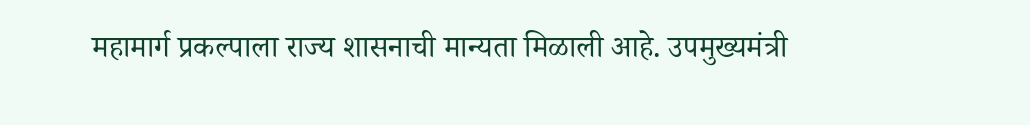महामार्ग प्रकल्पाला राज्य शासनाची मान्यता मिळाली आहे. उपमुख्यमंत्री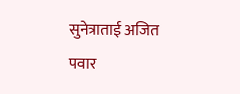सुनेत्राताई अजित पवार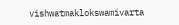vishwatmaklokswamivarta